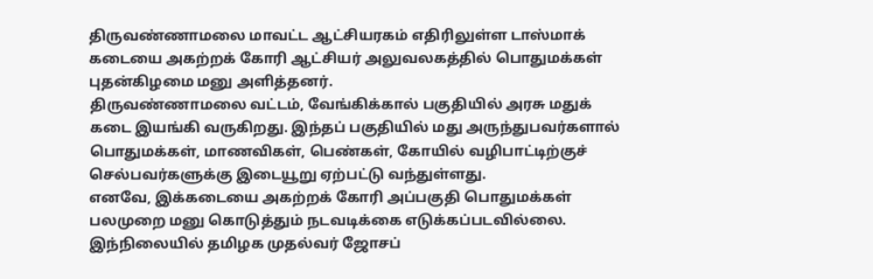திருவண்ணாமலை மாவட்ட ஆட்சியரகம் எதிரிலுள்ள டாஸ்மாக் கடையை அகற்றக் கோரி ஆட்சியர் அலுவலகத்தில் பொதுமக்கள் புதன்கிழமை மனு அளித்தனர்.
திருவண்ணாமலை வட்டம், வேங்கிக்கால் பகுதியில் அரசு மதுக் கடை இயங்கி வருகிறது. இந்தப் பகுதியில் மது அருந்துபவர்களால் பொதுமக்கள், மாணவிகள், பெண்கள், கோயில் வழிபாட்டிற்குச் செல்பவர்களுக்கு இடையூறு ஏற்பட்டு வந்துள்ளது.
எனவே, இக்கடையை அகற்றக் கோரி அப்பகுதி பொதுமக்கள் பலமுறை மனு கொடுத்தும் நடவடிக்கை எடுக்கப்படவில்லை.
இந்நிலையில் தமிழக முதல்வர் ஜோசப்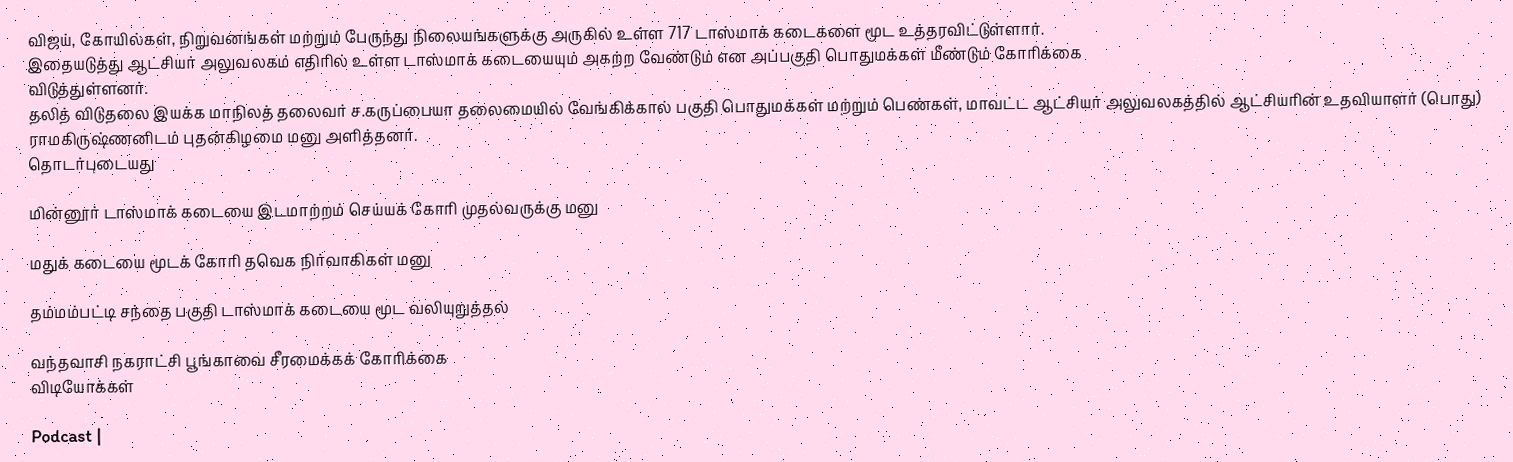விஜய், கோயில்கள், நிறுவனங்கள் மற்றும் பேருந்து நிலையங்களுக்கு அருகில் உள்ள 717 டாஸ்மாக் கடைகளை மூட உத்தரவிட்டுள்ளார்.
இதையடுத்து ஆட்சியர் அலுவலகம் எதிரில் உள்ள டாஸ்மாக் கடையையும் அகற்ற வேண்டும் என அப்பகுதி பொதுமக்கள் மீண்டும் கோரிக்கை
விடுத்துள்ளனர்.
தலித் விடுதலை இயக்க மாநிலத் தலைவர் ச.கருப்பையா தலைமையில் வேங்கிக்கால் பகுதி பொதுமக்கள் மற்றும் பெண்கள், மாவட்ட ஆட்சியர் அலுவலகத்தில் ஆட்சியரின் உதவியாளர் (பொது) ராமகிருஷ்ணனிடம் புதன்கிழமை மனு அளித்தனர்.
தொடர்புடையது

மின்னூர் டாஸ்மாக் கடையை இடமாற்றம் செய்யக் கோரி முதல்வருக்கு மனு

மதுக் கடையை மூடக் கோரி தவெக நிர்வாகிகள் மனு

தம்மம்பட்டி சந்தை பகுதி டாஸ்மாக் கடையை மூட வலியுறுத்தல்

வந்தவாசி நகராட்சி பூங்காவை சீரமைக்கக் கோரிக்கை
விடியோக்கள்

Podcast |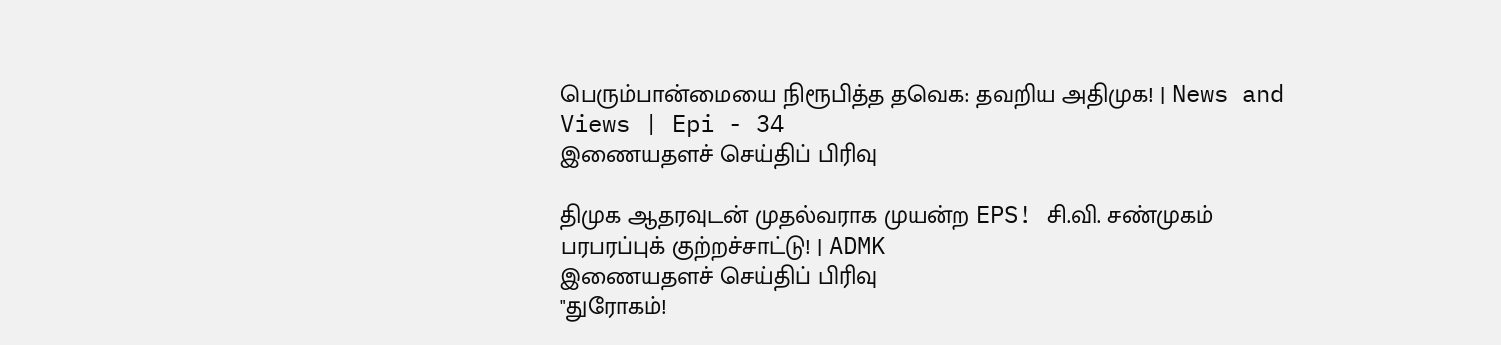பெரும்பான்மையை நிரூபித்த தவெக: தவறிய அதிமுக! | News and Views | Epi - 34
இணையதளச் செய்திப் பிரிவு

திமுக ஆதரவுடன் முதல்வராக முயன்ற EPS! சி.வி. சண்முகம் பரபரப்புக் குற்றச்சாட்டு! | ADMK
இணையதளச் செய்திப் பிரிவு
"துரோகம்!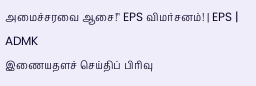அமைச்சரவை ஆசை!" EPS விமர்சனம்! | EPS | ADMK
இணையதளச் செய்திப் பிரிவு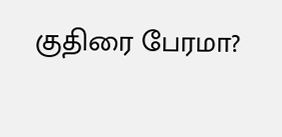குதிரை பேரமா?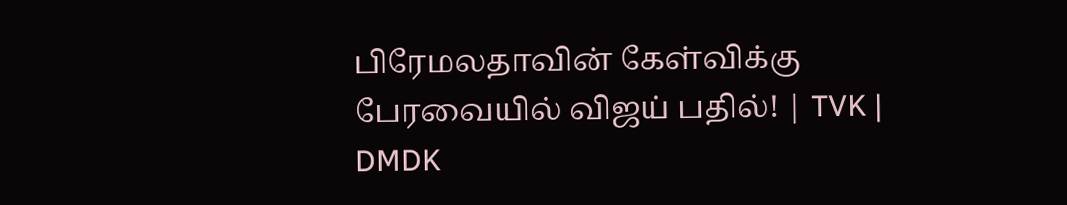பிரேமலதாவின் கேள்விக்கு பேரவையில் விஜய் பதில்! | TVK | DMDK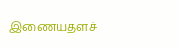இணையதளச்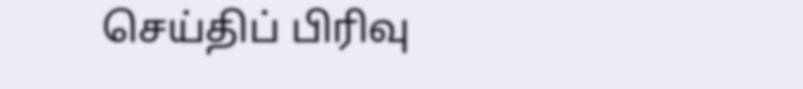செய்திப் பிரிவு